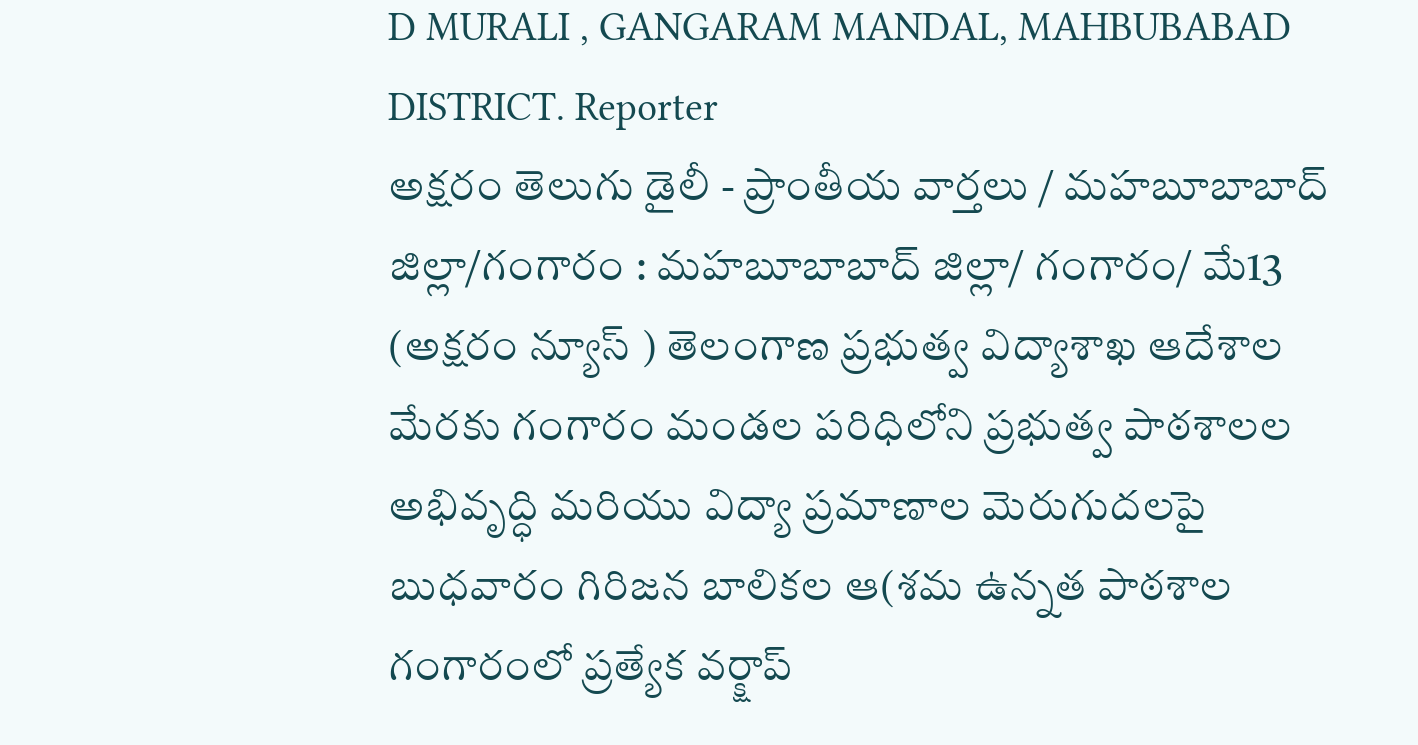D MURALI , GANGARAM MANDAL, MAHBUBABAD DISTRICT. Reporter
అక్షరం తెలుగు డైలీ - ప్రాంతీయ వార్తలు / మహబూబాబాద్ జిల్లా/గంగారం : మహబూబాబాద్ జిల్లా/ గంగారం/ మే13 (అక్షరం న్యూస్ ) తెలంగాణ ప్రభుత్వ విద్యాశాఖ ఆదేశాల మేరకు గంగారం మండల పరిధిలోని ప్రభుత్వ పాఠశాలల అభివృద్ధి మరియు విద్యా ప్రమాణాల మెరుగుదలపై బుధవారం గిరిజన బాలికల ఆ(శమ ఉన్నత పాఠశాల గంగారంలో ప్రత్యేక వర్క్షాప్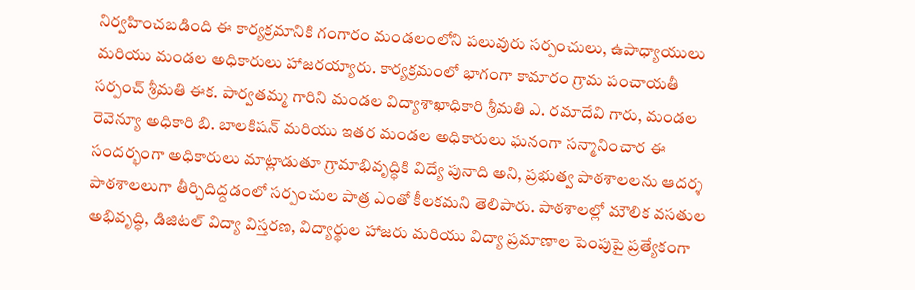నిర్వహించబడింది ఈ కార్యక్రమానికి గంగారం మండలంలోని పలువురు సర్పంచులు, ఉపాధ్యాయులు మరియు మండల అధికారులు హాజరయ్యారు. కార్యక్రమంలో భాగంగా కామారం గ్రామ పంచాయతీ సర్పంచ్ శ్రీమతి ఈక. పార్వతమ్మ గారిని మండల విద్యాశాఖాధికారి శ్రీమతి ఎ. రమాదేవి గారు, మండల రెవెన్యూ అధికారి బి. బాలకిషన్ మరియు ఇతర మండల అధికారులు ఘనంగా సన్మానించార ఈ సందర్భంగా అధికారులు మాట్లాడుతూ గ్రామాభివృద్ధికి విద్యే పునాది అని, ప్రభుత్వ పాఠశాలలను ఆదర్శ పాఠశాలలుగా తీర్చిదిద్దడంలో సర్పంచుల పాత్ర ఎంతో కీలకమని తెలిపారు. పాఠశాలల్లో మౌలిక వసతుల అభివృద్ధి, డిజిటల్ విద్యా విస్తరణ, విద్యార్థుల హాజరు మరియు విద్యా ప్రమాణాల పెంపుపై ప్రత్యేకంగా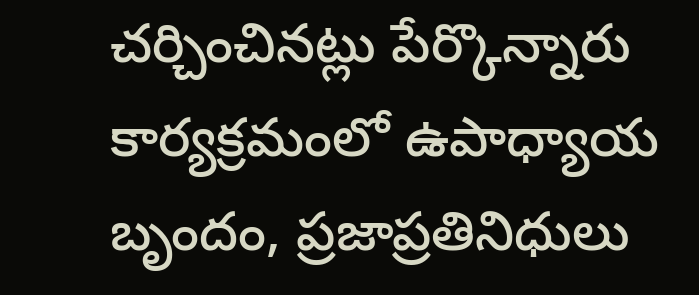చర్చించినట్లు పేర్కొన్నారు కార్యక్రమంలో ఉపాధ్యాయ బృందం, ప్రజాప్రతినిధులు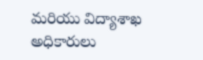మరియు విద్యాశాఖ అధికారులు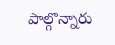పాల్గొన్నారు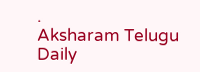.
Aksharam Telugu Daily